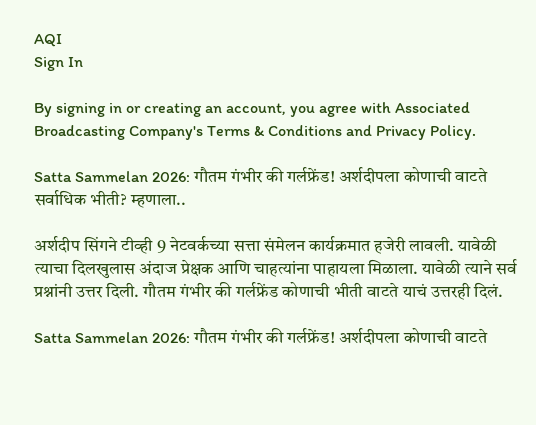AQI
Sign In

By signing in or creating an account, you agree with Associated Broadcasting Company's Terms & Conditions and Privacy Policy.

Satta Sammelan 2026: गौतम गंभीर की गर्लफ्रेंड! अर्शदीपला कोणाची वाटते सर्वाधिक भीती? म्हणाला..

अर्शदीप सिंगने टीव्ही 9 नेटवर्कच्या सत्ता संमेलन कार्यक्रमात हजेरी लावली. यावेळी त्याचा दिलखुलास अंदाज प्रेक्षक आणि चाहत्यांना पाहायला मिळाला. यावेळी त्याने सर्व प्रश्नांनी उत्तर दिली. गौतम गंभीर की गर्लफ्रेंड कोणाची भीती वाटते याचं उत्तरही दिलं.

Satta Sammelan 2026: गौतम गंभीर की गर्लफ्रेंड! अर्शदीपला कोणाची वाटते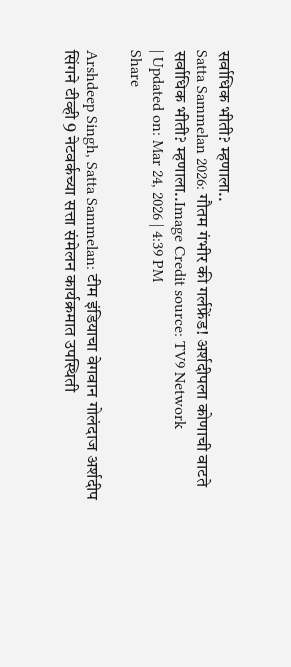सर्वाधिक भीती? म्हणाला..
Satta Sammelan 2026: गौतम गंभीर की गर्लफ्रेंड! अर्शदीपला कोणाची वाटते सर्वाधिक भीती? म्हणाला..Image Credit source: TV9 Network
| Updated on: Mar 24, 2026 | 4:39 PM
Share

Arshdeep Singh, Satta Sammelan: टीम इंडियाचा वेगवान गोलंदाज अर्शदीप सिंगने टीव्ही 9 नेटवर्कच्या सत्ता संमेलन कार्यक्रमात उपस्थिती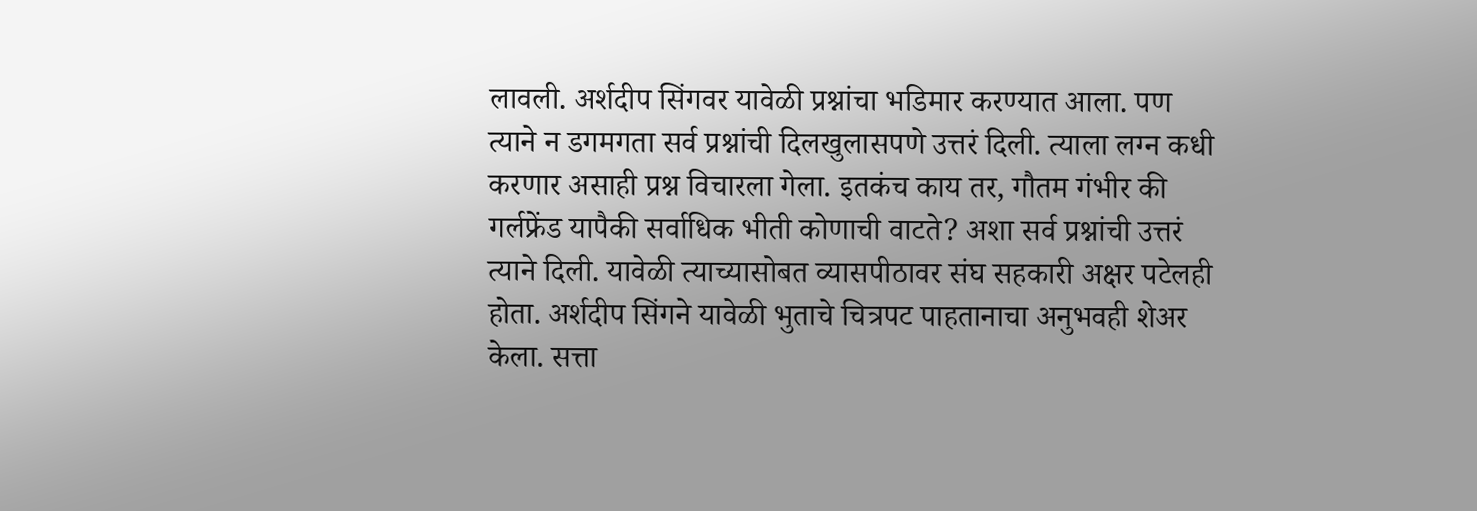लावली. अर्शदीप सिंगवर यावेळी प्रश्नांचा भडिमार करण्यात आला. पण त्याने न डगमगता सर्व प्रश्नांची दिलखुलासपणे उत्तरं दिली. त्याला लग्न कधी करणार असाही प्रश्न विचारला गेला. इतकंच काय तर, गौतम गंभीर की गर्लफ्रेंड यापैकी सर्वाधिक भीती कोणाची वाटते? अशा सर्व प्रश्नांची उत्तरं त्याने दिली. यावेळी त्याच्यासोबत व्यासपीठावर संघ सहकारी अक्षर पटेलही होता. अर्शदीप सिंगने यावेळी भुताचे चित्रपट पाहतानाचा अनुभवही शेअर केला. सत्ता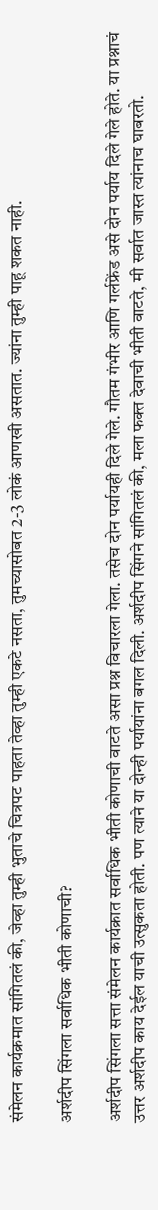संमेलन कार्यक्रमात सांगितलं की, जेव्हा तुम्ही भुताचे चित्रपट पाहता तेव्हा तुम्ही एकटे नसता, तुमच्यासोबत 2-3 लोकं आणखी असतात. ज्यांना तुम्ही पाहू शकत नाही.

अर्शदीप सिंगला सर्वाधिक भीती कोणाची?

अर्शदीप सिंगला सत्ता संमेलन कार्यक्रात सर्वाधिक भीती कोणाची वाटते असा प्रश्न विचारला गेला. तसेच दोन पर्यायही दिले गेले. गौतम गंभीर आणि गर्लफ्रेंड असे दोन पर्याय दिले गेले होते. या प्रश्नाचं उत्तर अर्शदीप काय देईल याची उत्सुकता होती. पण त्याने या दोन्ही पर्यायांना बगल दिली. अर्शदीप सिंगने सांगितलं की, मला फक्त देवाची भीती वाटते, मी सर्वात जास्त त्यांनाच घाबरतो.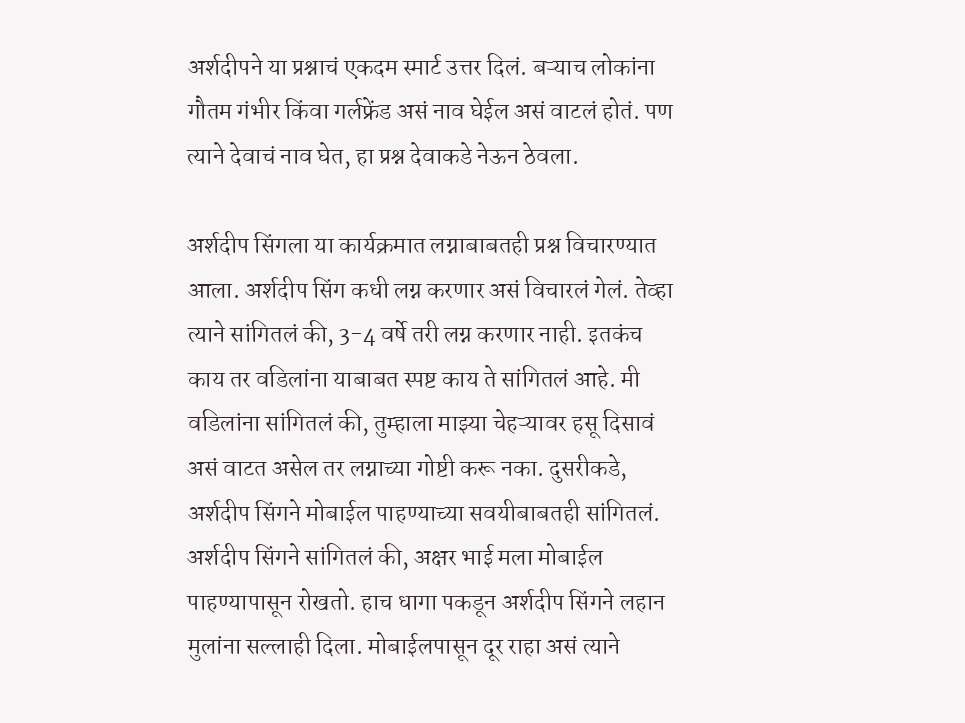अर्शदीपने या प्रश्नाचं एकदम स्मार्ट उत्तर दिलं. बऱ्याच लोकांना गौतम गंभीर किंवा गर्लफ्रेंड असं नाव घेईल असं वाटलं होतं. पण त्याने देवाचं नाव घेत, हा प्रश्न देवाकडे नेऊन ठेवला.

अर्शदीप सिंगला या कार्यक्रमात लग्नाबाबतही प्रश्न विचारण्यात आला. अर्शदीप सिंग कधी लग्न करणार असं विचारलं गेलं. तेव्हा त्याने सांगितलं की, 3-4 वर्षे तरी लग्न करणार नाही. इतकंच काय तर वडिलांना याबाबत स्पष्ट काय ते सांगितलं आहे. मी वडिलांना सांगितलं की, तुम्हाला माझ्या चेहऱ्यावर हसू दिसावं असं वाटत असेल तर लग्नाच्या गोष्टी करू नका. दुसरीकडे, अर्शदीप सिंगने मोबाईल पाहण्याच्या सवयीबाबतही सांगितलं. अर्शदीप सिंगने सांगितलं की, अक्षर भाई मला मोबाईल पाहण्यापासून रोखतो. हाच धागा पकडून अर्शदीप सिंगने लहान मुलांना सल्लाही दिला. मोबाईलपासून दूर राहा असं त्याने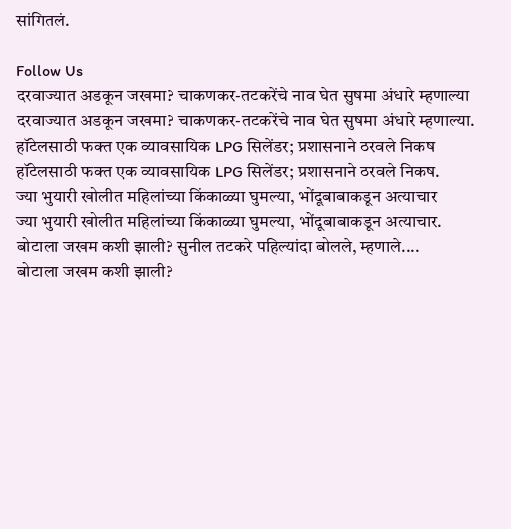सांगितलं.

Follow Us
दरवाज्यात अडकून जखमा? चाकणकर-तटकरेंचे नाव घेत सुषमा अंधारे म्हणाल्या
दरवाज्यात अडकून जखमा? चाकणकर-तटकरेंचे नाव घेत सुषमा अंधारे म्हणाल्या.
हॉटेलसाठी फक्त एक व्यावसायिक LPG सिलेंडर; प्रशासनाने ठरवले निकष
हॉटेलसाठी फक्त एक व्यावसायिक LPG सिलेंडर; प्रशासनाने ठरवले निकष.
ज्या भुयारी खोलीत महिलांच्या किंकाळ्या घुमल्या, भोंदूबाबाकडून अत्याचार
ज्या भुयारी खोलीत महिलांच्या किंकाळ्या घुमल्या, भोंदूबाबाकडून अत्याचार.
बोटाला जखम कशी झाली? सुनील तटकरे पहिल्यांदा बोलले, म्हणाले....
बोटाला जखम कशी झाली?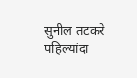सुनील तटकरे पहिल्यांदा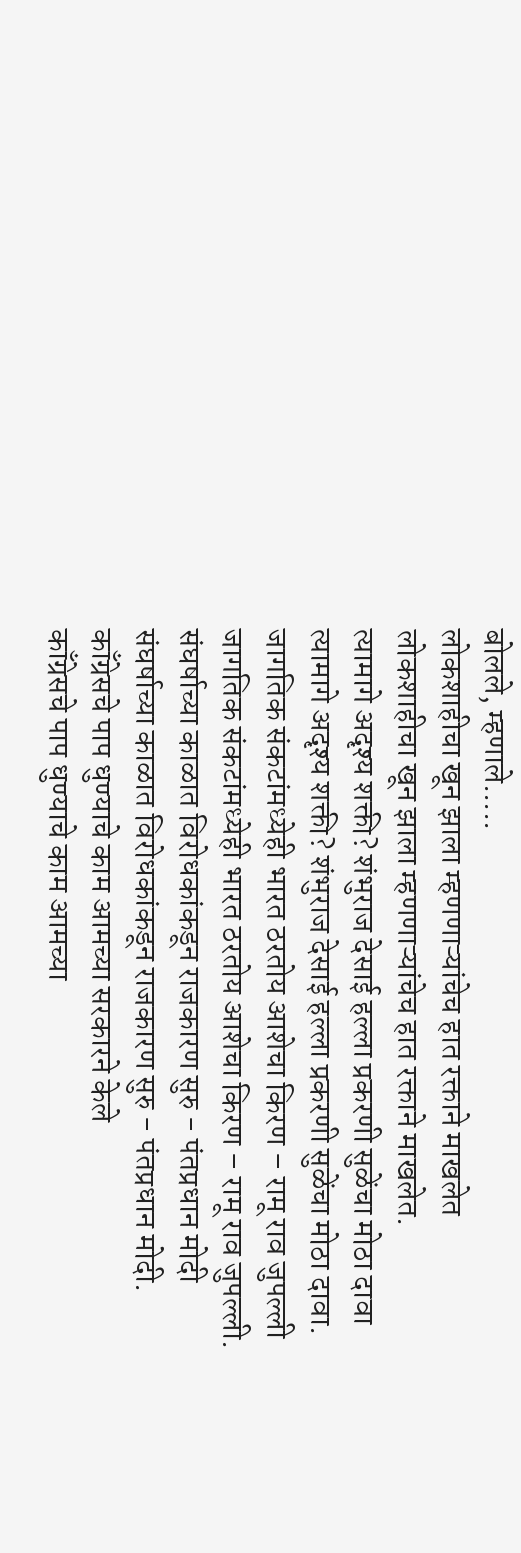बोलले, म्हणाले.....
लोकशाहीचा खून झाला म्हणणाऱ्यांचेच हात रक्ताने माखलेत
लोकशाहीचा खून झाला म्हणणाऱ्यांचेच हात रक्ताने माखलेत.
त्यामागे अदृश्य शक्ती? शंभुराज देसाई हल्ला प्रकरणी सुळेंचा मोठा दावा
त्यामागे अदृश्य शक्ती? शंभुराज देसाई हल्ला प्रकरणी सुळेंचा मोठा दावा.
जागतिक संकटांमध्येही भारत ठरतोय आशेचा किरण – रामू राव जुपल्ली
जागतिक संकटांमध्येही भारत ठरतोय आशेचा किरण – रामू राव जुपल्ली.
संघर्षाच्या काळात विरोधकांकडून राजकारण सुरु - पंतप्रधान मोदी
संघर्षाच्या काळात विरोधकांकडून राजकारण सुरु - पंतप्रधान मोदी.
काँग्रेसचे पाप धुण्याचे काम आमच्या सरकारने केले
काँग्रेसचे पाप धुण्याचे काम आमच्या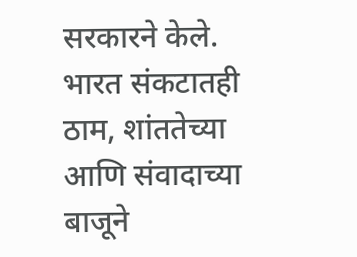सरकारने केले.
भारत संकटातही ठाम, शांततेच्या आणि संवादाच्या बाजूने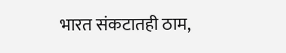भारत संकटातही ठाम,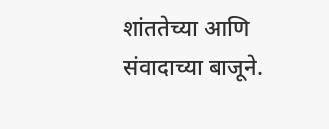शांततेच्या आणि संवादाच्या बाजूने.